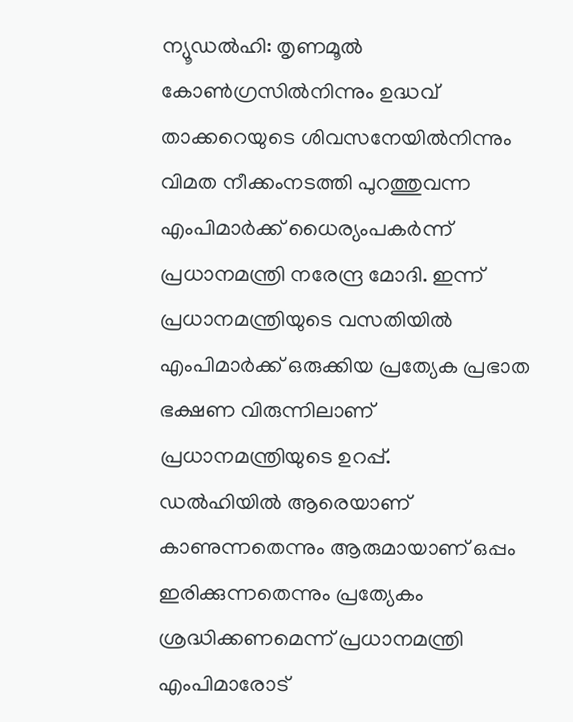ന്യൂഡൽഹി: തൃണമൂൽ കോൺഗ്രസിൽനിന്നും ഉദ്ധവ് താക്കറെയുടെ ശിവസനേയിൽനിന്നും വിമത നീക്കംനടത്തി പുറത്തുവന്ന എംപിമാർക്ക് ധൈര്യംപകർന്ന് പ്രധാനമന്ത്രി നരേന്ദ്ര മോദി. ഇന്ന് പ്രധാനമന്ത്രിയുടെ വസതിയിൽ എംപിമാർക്ക് ഒരുക്കിയ പ്രത്യേക പ്രഭാത ഭക്ഷണ വിരുന്നിലാണ് പ്രധാനമന്ത്രിയുടെ ഉറപ്പ്.
ഡൽഹിയിൽ ആരെയാണ് കാണുന്നതെന്നും ആരുമായാണ് ഒപ്പം ഇരിക്കുന്നതെന്നും പ്രത്യേകം ശ്രദ്ധിക്കണമെന്ന് പ്രധാനമന്ത്രി എംപിമാരോട്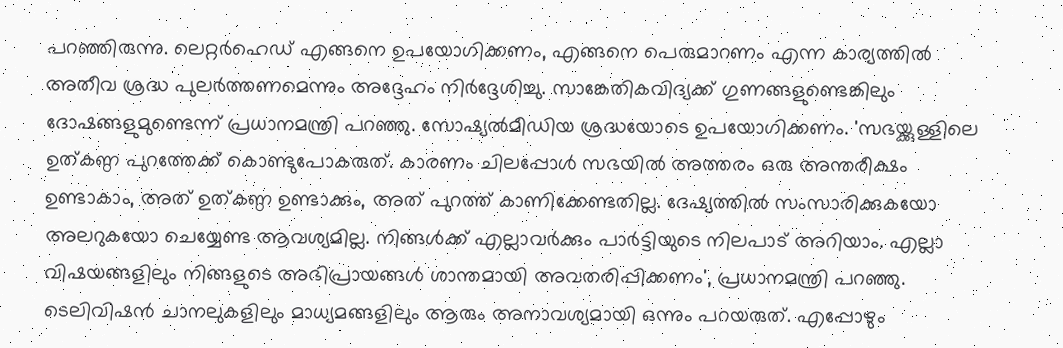പറഞ്ഞിരുന്നു. ലെറ്റർഹെഡ് എങ്ങനെ ഉപയോഗിക്കണം, എങ്ങനെ പെരുമാറണം എന്ന കാര്യത്തിൽ അതീവ ശ്രദ്ധ പുലർത്തണമെന്നും അദ്ദേഹം നിർദ്ദേശിച്ചു. സാങ്കേതികവിദ്യക്ക് ഗുണങ്ങളുണ്ടെങ്കിലും ദോഷങ്ങളുമുണ്ടെന്ന് പ്രധാനമന്ത്രി പറഞ്ഞു. സോഷ്യൽമീഡിയ ശ്രദ്ധയോടെ ഉപയോഗിക്കണം. 'സഭയ്ക്കുള്ളിലെ ഉത്കണ്ഠ പുറത്തേക്ക് കൊണ്ടുപോകരുത്. കാരണം ചിലപ്പോൾ സഭയിൽ അത്തരം ഒരു അന്തരീക്ഷം ഉണ്ടാകാം, അത് ഉത്കണ്ഠ ഉണ്ടാക്കും, അത് പുറത്ത് കാണിക്കേണ്ടതില്ല. ദേഷ്യത്തിൽ സംസാരിക്കുകയോ അലറുകയോ ചെയ്യേണ്ട ആവശ്യമില്ല. നിങ്ങൾക്ക് എല്ലാവർക്കും പാർട്ടിയുടെ നിലപാട് അറിയാം. എല്ലാ വിഷയങ്ങളിലും നിങ്ങളുടെ അഭിപ്രായങ്ങൾ ശാന്തമായി അവതരിപ്പിക്കണം', പ്രധാനമന്ത്രി പറഞ്ഞു. ടെലിവിഷൻ ചാനലുകളിലും മാധ്യമങ്ങളിലും ആരും അനാവശ്യമായി ഒന്നും പറയരുത്. എപ്പോഴും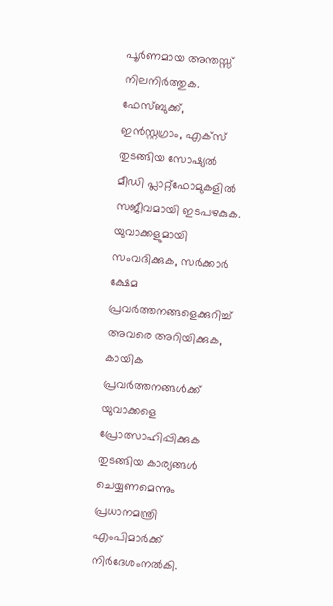പൂർണമായ അന്തസ്സ് നിലനിർത്തുക. ഫേസ്ബുക്ക്, ഇൻസ്റ്റഗ്രാം, എക്സ് തുടങ്ങിയ സോഷ്യൽ മീഡി പ്ലാറ്റ്ഫോമുകളിൽ സജീവമായി ഇടപഴകുക. യുവാക്കളുമായി സംവദിക്കുക, സർക്കാർ ക്ഷേമ പ്രവർത്തനങ്ങളെക്കുറിച്ച് അവരെ അറിയിക്കുക, കായിക പ്രവർത്തനങ്ങൾക്ക് യുവാക്കളെ പ്രോത്സാഹിപ്പിക്കുക തുടങ്ങിയ കാര്യങ്ങൾ ചെയ്യണമെന്നും പ്രധാനമന്ത്രി എംപിമാർക്ക് നിർദേശംനൽകി.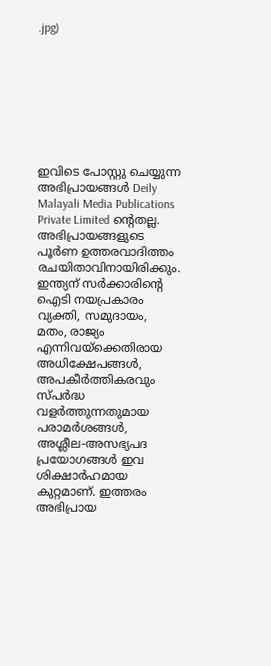.jpg)








ഇവിടെ പോസ്റ്റു ചെയ്യുന്ന അഭിപ്രായങ്ങൾ Deily Malayali Media Publications Private Limited ന്റെതല്ല. അഭിപ്രായങ്ങളുടെ പൂർണ ഉത്തരവാദിത്തം രചയിതാവിനായിരിക്കും.
ഇന്ത്യന് സർക്കാരിന്റെ ഐടി നയപ്രകാരം വ്യക്തി, സമുദായം, മതം, രാജ്യം എന്നിവയ്ക്കെതിരായ അധിക്ഷേപങ്ങൾ, അപകീർത്തികരവും സ്പർദ്ധ വളർത്തുന്നതുമായ പരാമർശങ്ങൾ, അശ്ലീല-അസഭ്യപദ പ്രയോഗങ്ങൾ ഇവ ശിക്ഷാർഹമായ കുറ്റമാണ്. ഇത്തരം അഭിപ്രായ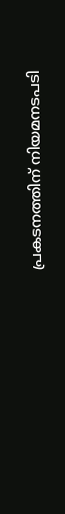പ്രകടനത്തിന് നിയമനടപടി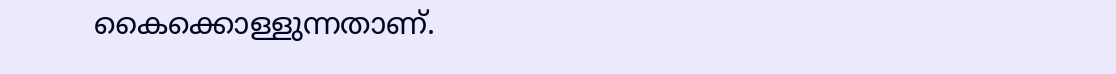കൈക്കൊള്ളുന്നതാണ്.